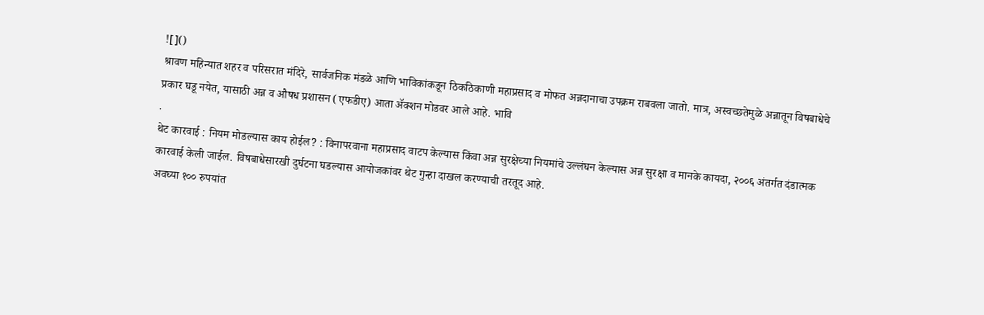![]()
श्रावण महिन्यात शहर व परिसरात मंदिरे, सार्वजनिक मंडळे आणि भाविकांकडून ठिकठिकाणी महाप्रसाद व मोफत अन्नदानाचा उपक्रम राबवला जातो. मात्र, अस्वच्छतेमुळे अन्नातून विषबाधेचे प्रकार घडू नयेत, यासाठी अन्न व औषध प्रशासन (एफडीए) आता ॲक्शन मोडवर आले आहे. भावि
.
थेट कारवाई : नियम मोडल्यास काय होईल? : विनापरवाना महाप्रसाद वाटप केल्यास किंवा अन्न सुरक्षेच्या नियमांचे उल्लंघन केल्यास अन्न सुरक्षा व मानके कायदा, २००६ अंतर्गत दंडात्मक कारवाई केली जाईल. विषबाधेसारखी दुर्घटना घडल्यास आयोजकांवर थेट गुन्हा दाखल करण्याची तरतूद आहे.
अवघ्या १०० रुपयांत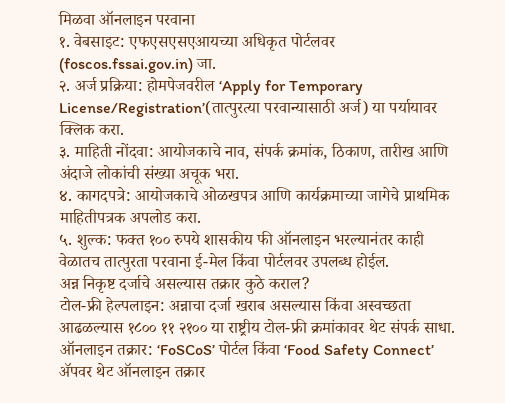मिळवा ऑनलाइन परवाना
१. वेबसाइट: एफएसएसएआयच्या अधिकृत पोर्टलवर (foscos.fssai.gov.in) जा.
२. अर्ज प्रक्रिया: होमपेजवरील ‘Apply for Temporary License/Registration’(तात्पुरत्या परवान्यासाठी अर्ज) या पर्यायावर क्लिक करा.
३. माहिती नोंदवा: आयोजकाचे नाव, संपर्क क्रमांक, ठिकाण, तारीख आणि अंदाजे लोकांची संख्या अचूक भरा.
४. कागदपत्रे: आयोजकाचे ओळखपत्र आणि कार्यक्रमाच्या जागेचे प्राथमिक माहितीपत्रक अपलोड करा.
५. शुल्क: फक्त १०० रुपये शासकीय फी ऑनलाइन भरल्यानंतर काही वेळातच तात्पुरता परवाना ई-मेल किंवा पोर्टलवर उपलब्ध होईल.
अन्न निकृष्ट दर्जाचे असल्यास तक्रार कुठे कराल?
टोल-फ्री हेल्पलाइन: अन्नाचा दर्जा खराब असल्यास किंवा अस्वच्छता आढळल्यास १८०० ११ २१०० या राष्ट्रीय टोल-फ्री क्रमांकावर थेट संपर्क साधा.
ऑनलाइन तक्रार: ‘FoSCoS’ पोर्टल किंवा ‘Food Safety Connect’ ॲपवर थेट ऑनलाइन तक्रार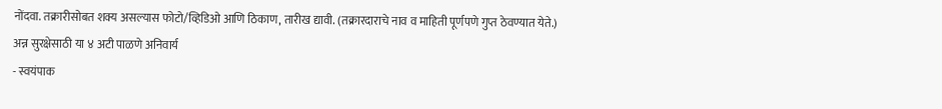नोंदवा. तक्रारीसोबत शक्य असल्यास फोटो/व्हिडिओ आणि ठिकाण, तारीख द्यावी. (तक्रारदाराचे नाव व माहिती पूर्णपणे गुप्त ठेवण्यात येते.)
अन्न सुरक्षेसाठी या ४ अटी पाळणे अनिवार्य
- स्वयंपाक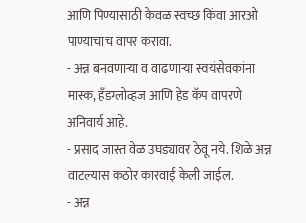आणि पिण्यासाठी केवळ स्वच्छ किंवा आरओ पाण्याचाच वापर करावा.
- अन्न बनवणाऱ्या व वाढणाऱ्या स्वयंसेवकांना मास्क, हँडग्लोव्हज आणि हेड कॅप वापरणे अनिवार्य आहे.
- प्रसाद जास्त वेळ उघड्यावर ठेवू नये. शिळे अन्न वाटल्यास कठोर कारवाई केली जाईल.
- अन्न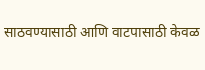साठवण्यासाठी आणि वाटपासाठी केवळ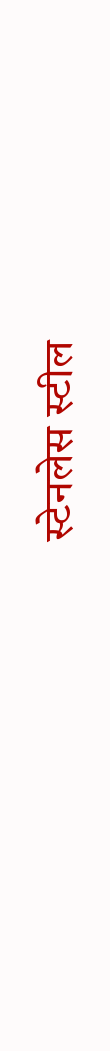स्टेनलेस स्टील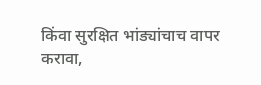किंवा सुरक्षित भांड्यांचाच वापर करावा,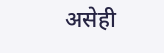असेही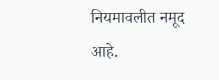नियमावलीत नमूद आहे.